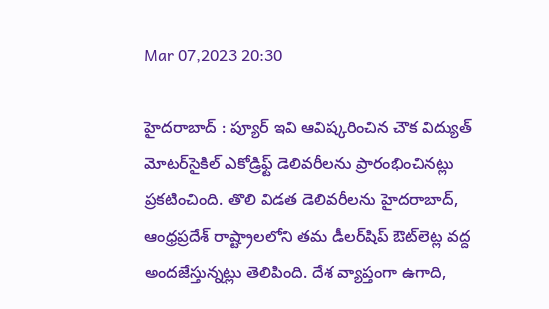Mar 07,2023 20:30

హైదరాబాద్‌ : ప్యూర్‌ ఇవి ఆవిష్కరించిన చౌక విద్యుత్‌ మోటర్‌సైకిల్‌ ఎకోడ్రిఫ్ట్‌ డెలివరీలను ప్రారంభించినట్లు ప్రకటించింది. తొలి విడత డెలివరీలను హైదరాబాద్‌, ఆంధ్రప్రదేశ్‌ రాష్ట్రాలలోని తమ డీలర్‌షిప్‌ ఔట్‌లెట్ల వద్ద అందజేస్తున్నట్లు తెలిపింది. దేశ వ్యాప్తంగా ఉగాది,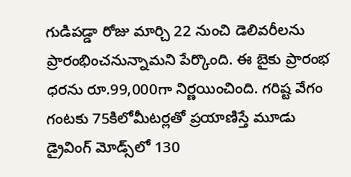గుడిపడ్డా రోజు మార్చి 22 నుంచి డెలివరీలను ప్రారంభించనున్నామని పేర్కొంది. ఈ బైకు ప్రారంభ ధరను రూ.99,000గా నిర్ణయించింది. గరిష్ట వేగం గంటకు 75కిలోమీటర్లతో ప్రయాణిస్తే మూడు డ్రైవింగ్‌ మోడ్స్‌లో 130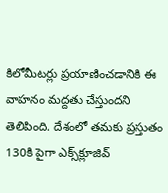కిలోమీటర్లు ప్రయాణించడానికి ఈ వాహనం మద్దతు చేస్తుందని తెలిపింది. దేశంలో తమకు ప్రస్తుతం 130కి పైగా ఎక్స్‌క్లూజివ్‌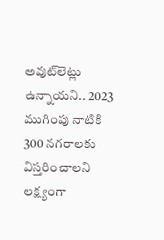అవుట్‌లెట్లు ఉన్నాయని.. 2023 ముగింపు నాటికి 300 నగరాలకు విస్తరించాలని లక్ష్యంగా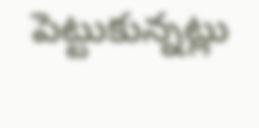పెట్టుకున్నట్లు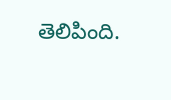తెలిపింది.